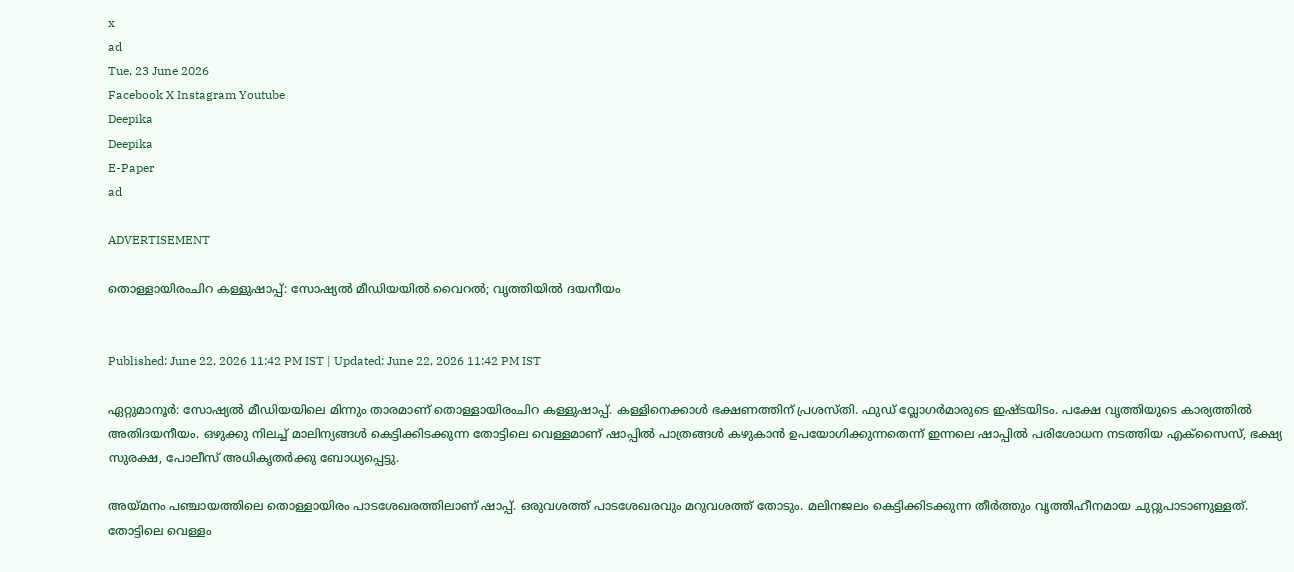x
ad
Tue, 23 June 2026
Facebook X Instagram Youtube
Deepika
Deepika
E-Paper
ad

ADVERTISEMENT

തൊള്ളായിരംചിറ കള്ളുഷാപ്പ്: സോഷ്യൽ മീഡിയയിൽ വൈറൽ; വൃത്തിയിൽ ദയനീയം


Published: June 22, 2026 11:42 PM IST | Updated: June 22, 2026 11:42 PM IST

ഏറ്റുമാനൂർ: സോഷ്യൽ മീഡിയയിലെ മിന്നും താരമാണ് തൊള്ളായിരംചിറ കള്ളുഷാപ്പ്. കള്ളിനെക്കാൾ ഭക്ഷണത്തിന് പ്രശസ്‌തി. ഫുഡ് വ്ലോഗർമാരുടെ ഇഷ്‌ടയിടം. പക്ഷേ വൃത്തിയുടെ കാര്യത്തിൽ അതിദയനീയം. ഒഴുക്കു നിലച്ച് മാലിന്യങ്ങൾ കെട്ടിക്കിടക്കുന്ന തോട്ടിലെ വെള്ളമാണ് ഷാപ്പിൽ പാത്രങ്ങൾ കഴുകാൻ ഉപയോഗിക്കുന്നതെന്ന് ഇന്നലെ ഷാപ്പിൽ പരിശോധന നടത്തിയ എക്സൈസ്, ഭക്ഷ്യ സുരക്ഷ, പോലീസ് അധികൃതർക്കു ബോധ്യപ്പെട്ടു.

അയ്മനം പഞ്ചായത്തിലെ തൊള്ളായിരം പാടശേഖരത്തിലാണ് ഷാപ്പ്. ഒരുവശത്ത് പാടശേഖരവും മറുവശത്ത് തോടും. മലിനജലം കെട്ടിക്കിടക്കുന്ന തീർത്തും വൃത്തിഹീനമായ ചുറ്റുപാടാണുള്ളത്. തോട്ടിലെ വെള്ളം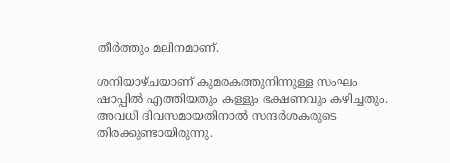തീർത്തും മലിനമാണ്.

ശനിയാഴ്ചയാണ് കുമരകത്തുനിന്നുള്ള സംഘം ഷാപ്പിൽ എത്തിയതും കള്ളും ഭക്ഷണവും കഴിച്ചതും. അവധി ദിവസമായതിനാൽ സന്ദർശകരുടെ തിരക്കുണ്ടായിരുന്നു.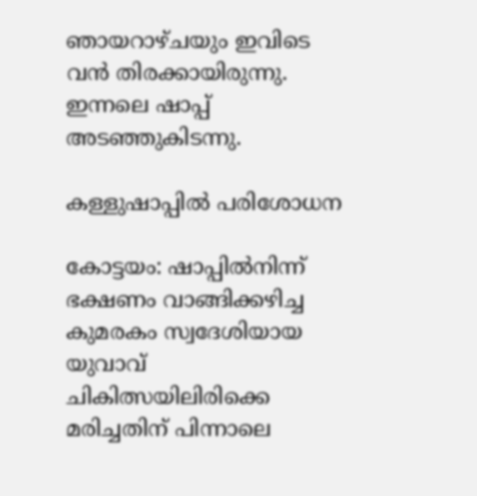ഞായറാഴ്ചയും ഇവിടെ വൻ തിരക്കായിരുന്നു. ഇന്നലെ ഷാപ്പ് അടഞ്ഞുകിടന്നു.

കള്ളുഷാപ്പില്‍ പരിശോധന

കോട്ടയം: ഷാപ്പില്‍നിന്ന് ഭക്ഷണം വാങ്ങിക്കഴിച്ച കുമരകം സ്വദേശിയായ യുവാവ് ചികിത്സയിലിരിക്കെ മരിച്ചതിന് പിന്നാലെ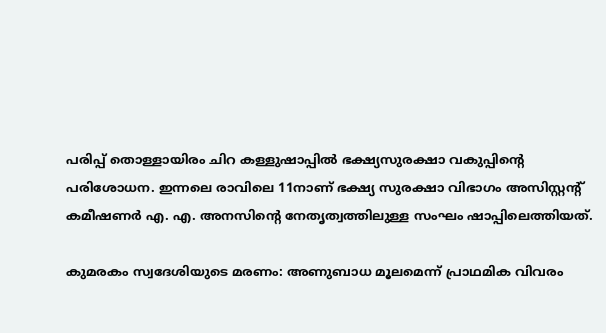പരിപ്പ് തൊള്ളായിരം ചിറ കള്ളുഷാപ്പില്‍ ഭക്ഷ്യസുരക്ഷാ വകുപ്പിന്‍റെ പരിശോധന. ഇന്നലെ രാവിലെ 11നാണ് ഭക്ഷ്യ സുരക്ഷാ വിഭാഗം അസിസ്റ്റന്‍റ് കമീഷണര്‍ എ. എ. അനസിന്‍റെ നേതൃത്വത്തിലുള്ള സംഘം ഷാപ്പിലെത്തിയത്.

കുമരകം സ്വദേശിയുടെ മരണം: അണുബാധ മൂലമെന്ന് പ്രാഥമിക വിവരം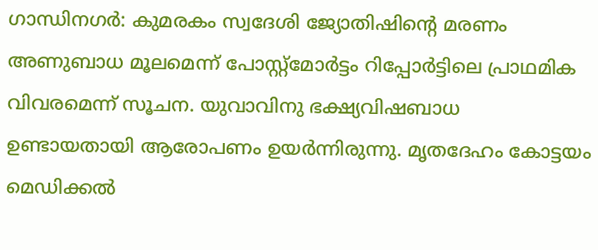ഗാന്ധിനഗർ: കുമരകം സ്വദേശി ജ്യോതിഷിന്‍റെ മരണം അണുബാധ മൂലമെന്ന് പോസ്റ്റ്മോർട്ടം റിപ്പോർട്ടിലെ പ്രാഥമിക വിവരമെന്ന് സൂചന. യുവാവിനു ഭക്ഷ്യവിഷബാധ ഉണ്ടായതായി ആരോപണം ഉയർന്നിരുന്നു. മൃതദേഹം കോട്ടയം മെഡിക്കൽ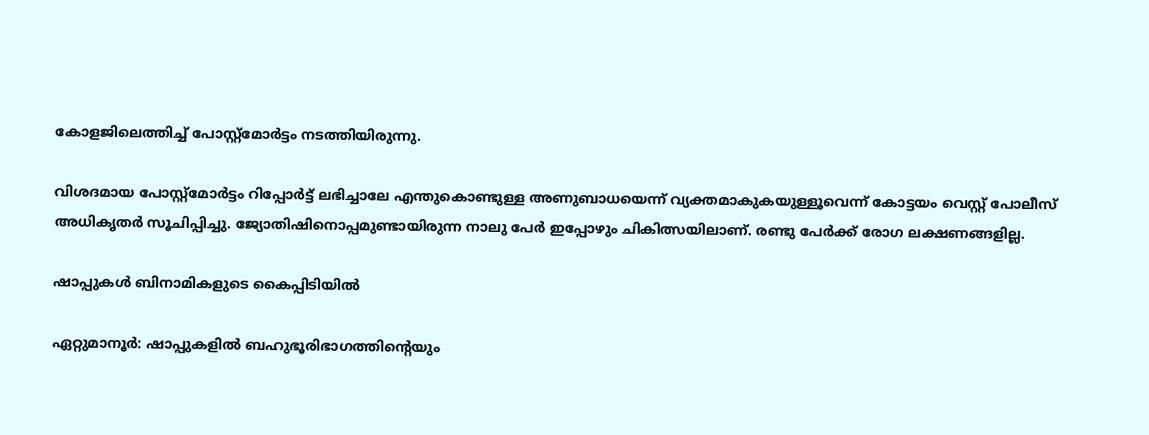കോളജിലെത്തിച്ച് പോസ്റ്റ്മോർട്ടം നടത്തിയിരുന്നു.

വിശദമായ പോസ്റ്റ്മോർട്ടം റിപ്പോർട്ട് ലഭിച്ചാലേ എന്തുകൊണ്ടുള്ള അണുബാധയെന്ന് വ്യക്തമാകുകയുള്ളൂവെന്ന് കോട്ടയം വെസ്റ്റ് പോലീസ് അധികൃതർ സൂചിപ്പിച്ചു. ജ്യോതിഷിനൊപ്പമുണ്ടായിരുന്ന നാലു പേർ ഇപ്പോഴും ചികിത്സയിലാണ്. രണ്ടു പേർക്ക് രോഗ ലക്ഷണങ്ങളില്ല.

ഷാപ്പുകൾ ബിനാമികളുടെ കൈപ്പിടിയിൽ

ഏറ്റുമാനൂർ: ഷാപ്പുകളിൽ ബഹുഭൂരിഭാഗത്തിന്‍റെയും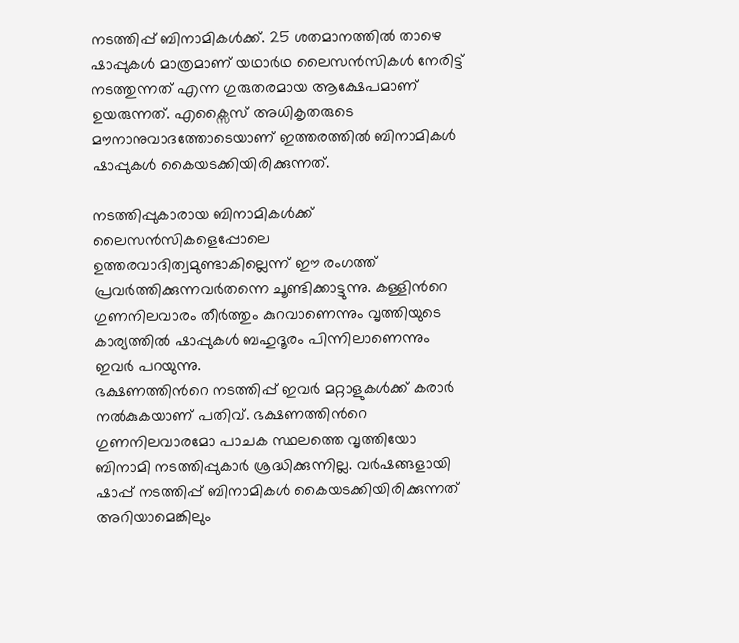നടത്തിപ്പ് ബിനാമികൾക്ക്. 25 ശതമാനത്തിൽ താഴെ ഷാപ്പുകൾ മാത്രമാണ് യഥാർഥ ലൈസൻസികൾ നേരിട്ട് നടത്തുന്നത് എന്ന ഗുരുതരമായ ആക്ഷേപമാണ് ഉയരുന്നത്. എക്സൈസ് അധികൃതരുടെ മൗനാനുവാദത്തോടെയാണ് ഇത്തരത്തിൽ ബിനാമികൾ ഷാപ്പുകൾ കൈയടക്കിയിരിക്കുന്നത്.

നടത്തിപ്പുകാരായ ബിനാമികൾക്ക് ലൈസൻസികളെപ്പോലെ ഉത്തരവാദിത്വമുണ്ടാകില്ലെന്ന് ഈ രംഗത്ത് പ്രവർത്തിക്കുന്നവർതന്നെ ചൂണ്ടിക്കാട്ടുന്നു. കള്ളിന്‍റെ ഗുണനിലവാരം തീർത്തും കുറവാണെന്നും വൃത്തിയുടെ കാര്യത്തിൽ ഷാപ്പുകൾ ബഹുദൂരം പിന്നിലാണെന്നും ഇവർ പറയുന്നു.
ഭക്ഷണത്തിന്‍റെ നടത്തിപ്പ് ഇവർ മറ്റാളുകൾക്ക് കരാർ നൽകുകയാണ് പതിവ്. ഭക്ഷണത്തിന്‍റെ ഗുണനിലവാരമോ പാചക സ്ഥലത്തെ വൃത്തിയോ ബിനാമി നടത്തിപ്പുകാർ ശ്രദ്ധിക്കുന്നില്ല. വർഷങ്ങളായി ഷാപ്പ് നടത്തിപ്പ് ബിനാമികൾ കൈയടക്കിയിരിക്കുന്നത് അറിയാമെങ്കിലും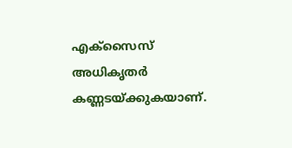എക്സൈസ് അധികൃതർ കണ്ണടയ്ക്കുകയാണ്.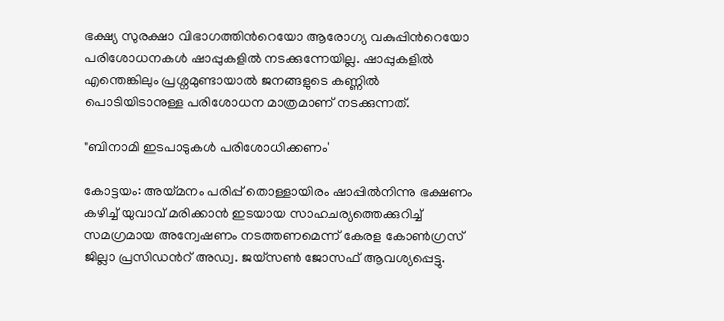ഭക്ഷ്യ സുരക്ഷാ വിഭാഗത്തിന്‍റെയോ ആരോഗ്യ വകുപ്പിന്‍റെയോ പരിശോധനകൾ ഷാപ്പുകളിൽ നടക്കുന്നേയില്ല. ഷാപ്പുകളിൽ എന്തെങ്കിലും പ്രശ്നമുണ്ടായാൽ ജനങ്ങളുടെ കണ്ണിൽ പൊടിയിടാനുള്ള പരിശോധന മാത്രമാണ് നടക്കുന്നത്.

"ബിനാമി ഇടപാടുകൾ പരിശോധിക്കണം'

കോട്ടയം: അയ്മനം പരിപ്പ് തൊള്ളായിരം ഷാപ്പിൽനിന്നു ഭക്ഷണം കഴിച്ച് യുവാവ് മരിക്കാൻ ഇടയായ സാഹചര്യത്തെക്കുറിച്ച് സമഗ്രമായ അന്വേഷണം നടത്തണമെന്ന് കേരള കോൺഗ്രസ് ജില്ലാ പ്രസിഡന്‍റ് അഡ്വ. ജയ്സൺ ജോസഫ് ആവശ്യപ്പെട്ടു.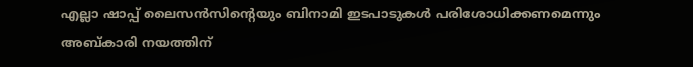എല്ലാ ഷാപ്പ് ലൈസൻസിന്‍റെയും ബിനാമി ഇടപാടുകൾ പരിശോധിക്കണമെന്നും അബ്കാരി നയത്തിന്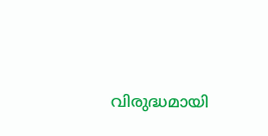വിരുദ്ധമായി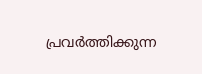പ്രവർത്തിക്കുന്ന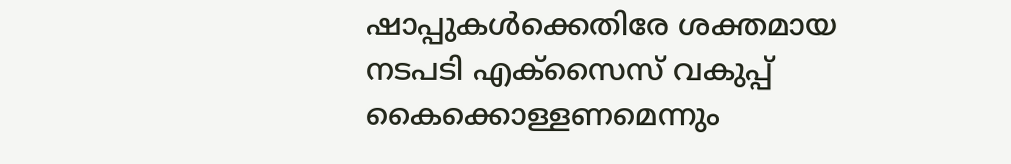ഷാപ്പുകൾക്കെതിരേ ശക്തമായ നടപടി എക്സൈസ് വകുപ്പ് കൈക്കൊള്ളണമെന്നും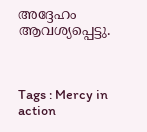അദ്ദേഹം ആവശ്യപ്പെട്ടു.



Tags : Mercy in action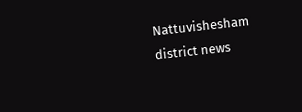Nattuvishesham district news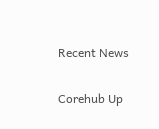Recent News

Corehub Up